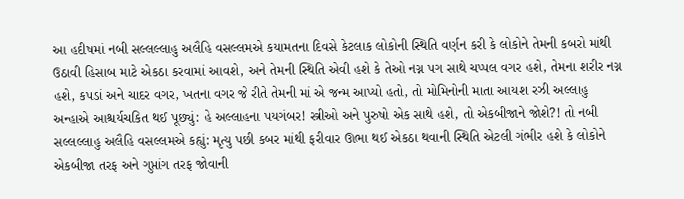આ હદીષમાં નબી સલ્લલ્લાહુ અલૈહિ વસલ્લમએ કયામતના દિવસે કેટલાક લોકોની સ્થિતિ વર્ણન કરી કે લોકોને તેમની કબરો માંથી ઉઠાવી હિસાબ માટે એકઠા કરવામાં આવશે, અને તેમની સ્થિતિ એવી હશે કે તેઓ નગ્ન પગ સાથે ચપ્પલ વગર હશે, તેમના શરીર નગ્ન હશે, કપડાં અને ચાદર વગર, ખતના વગર જે રીતે તેમની માં એ જન્મ આપ્યો હતો, તો મોમિનોની માતા આયશ રઝી અલ્લાહુ અન્હાએ આશ્ચર્યચકિત થઈ પૂછ્યું: હે અલ્લાહના પયગંબર! સ્ત્રીઓ અને પુરુષો એક સાથે હશે, તો એકબીજાને જોશે?! તો નબી સલ્લલ્લાહુ અલૈહિ વસલ્લમએ કહ્યું: મૃત્યુ પછી કબર માંથી ફરીવાર ઊભા થઈ એકઠા થવાની સ્થિતિ એટલી ગંભીર હશે કે લોકોને એકબીજા તરફ અને ગુપ્તાંગ તરફ જોવાની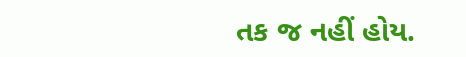તક જ નહીં હોય.